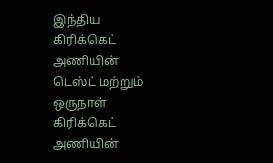இந்திய கிரிக்கெட் அணியின் டெஸ்ட் மற்றும் ஒருநாள் கிரிக்கெட் அணியின்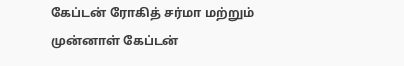கேப்டன் ரோகித் சர்மா மற்றும் முன்னாள் கேப்டன்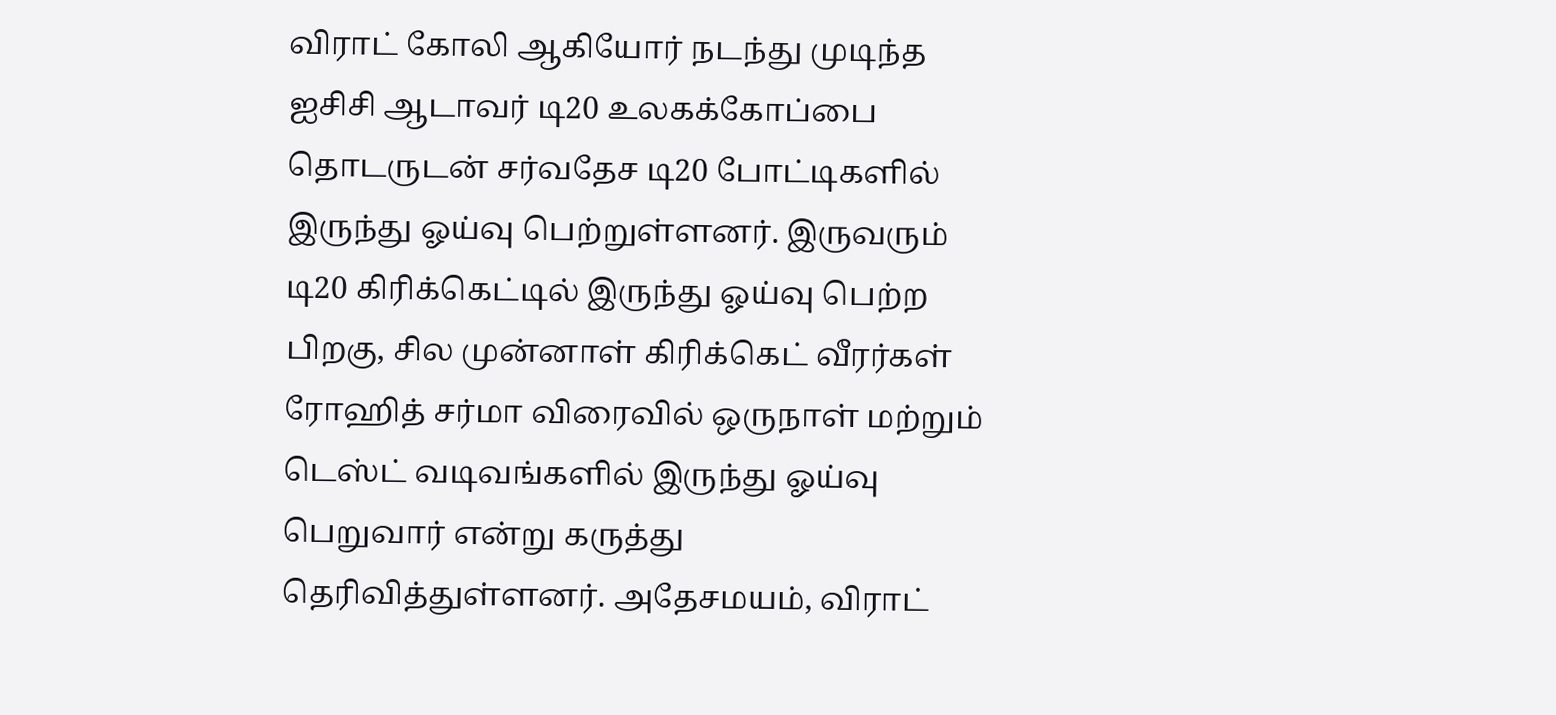விராட் கோலி ஆகியோர் நடந்து முடிந்த ஐசிசி ஆடாவர் டி20 உலகக்கோப்பை தொடருடன் சர்வதேச டி20 போட்டிகளில் இருந்து ஓய்வு பெற்றுள்ளனர். இருவரும் டி20 கிரிக்கெட்டில் இருந்து ஓய்வு பெற்ற பிறகு, சில முன்னாள் கிரிக்கெட் வீரர்கள் ரோஹித் சர்மா விரைவில் ஒருநாள் மற்றும் டெஸ்ட் வடிவங்களில் இருந்து ஓய்வு பெறுவார் என்று கருத்து தெரிவித்துள்ளனர். அதேசமயம், விராட்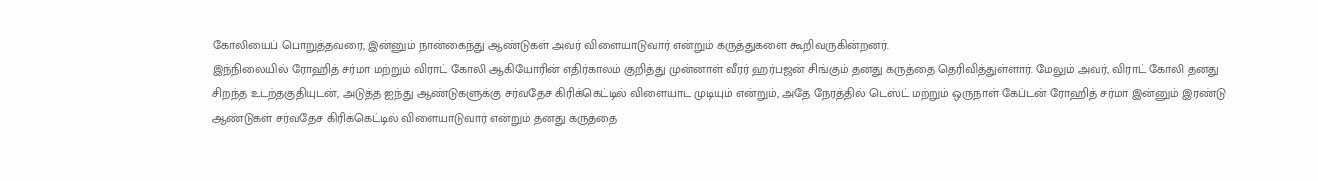கோலியைப் பொறுத்தவரை, இன்னும் நான்கைந்து ஆண்டுகள் அவர் விளையாடுவார் என்றும் கருத்துகளை கூறிவருகின்றனர்.
இந்நிலையில் ரோஹித் சர்மா மற்றும் விராட் கோலி ஆகியோரின் எதிர்காலம் குறித்து முன்னாள் வீரர் ஹர்பஜன் சிங்கும் தனது கருத்தை தெரிவித்துள்ளார். மேலும் அவர், விராட் கோலி தனது சிறந்த உடற்தகுதியுடன், அடுத்த ஐந்து ஆண்டுகளுக்கு சர்வதேச கிரிக்கெட்டில் விளையாட முடியும் என்றும், அதே நேரத்தில் டெஸ்ட் மற்றும் ஒருநாள் கேப்டன் ரோஹித் சர்மா இன்னும் இரண்டு ஆண்டுகள் சர்வதேச கிரிக்கெட்டில் விளையாடுவார் என்றும் தனது கருத்தை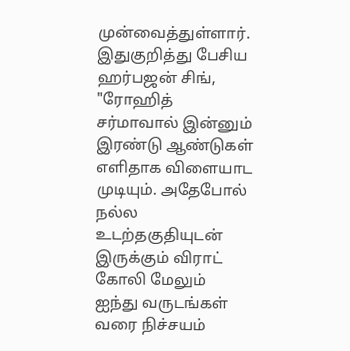முன்வைத்துள்ளார்.
இதுகுறித்து பேசிய ஹர்பஜன் சிங், "ரோஹித் சர்மாவால் இன்னும் இரண்டு ஆண்டுகள் எளிதாக விளையாட முடியும். அதேபோல் நல்ல உடற்தகுதியுடன் இருக்கும் விராட் கோலி மேலும் ஐந்து வருடங்கள் வரை நிச்சயம்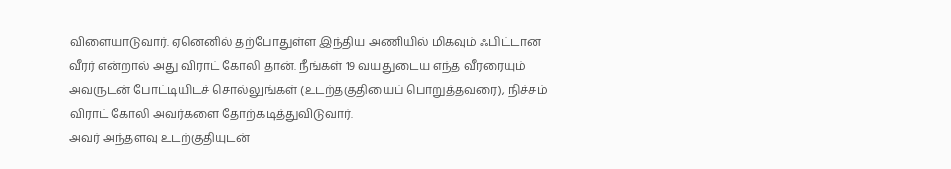விளையாடுவார். ஏனெனில் தற்போதுள்ள இந்திய அணியில் மிகவும் ஃபிட்டான வீரர் என்றால் அது விராட் கோலி தான். நீங்கள் 19 வயதுடைய எந்த வீரரையும் அவருடன் போட்டியிடச் சொல்லுங்கள் (உடற்தகுதியைப் பொறுத்தவரை), நிச்சம் விராட் கோலி அவர்களை தோற்கடித்துவிடுவார்.
அவர் அந்தளவு உடற்குதியுடன்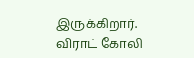இருக்கிறார். விராட் கோலி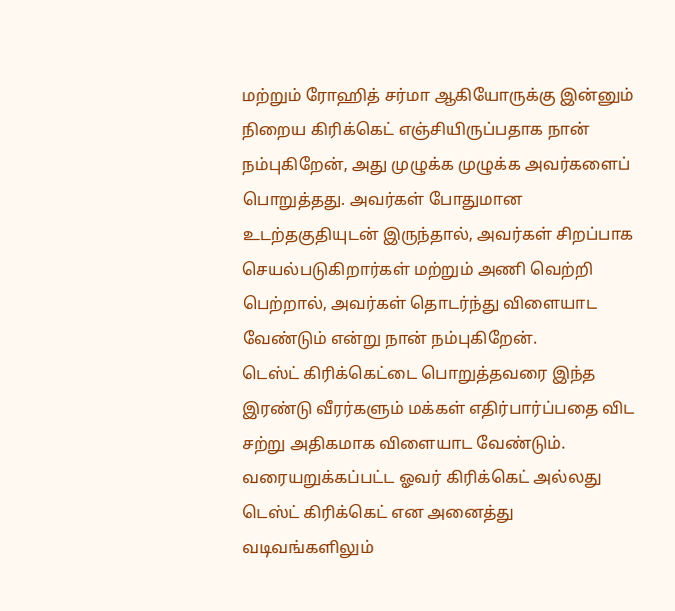மற்றும் ரோஹித் சர்மா ஆகியோருக்கு இன்னும் நிறைய கிரிக்கெட் எஞ்சியிருப்பதாக நான் நம்புகிறேன், அது முழுக்க முழுக்க அவர்களைப் பொறுத்தது. அவர்கள் போதுமான உடற்தகுதியுடன் இருந்தால், அவர்கள் சிறப்பாக செயல்படுகிறார்கள் மற்றும் அணி வெற்றி பெற்றால், அவர்கள் தொடர்ந்து விளையாட வேண்டும் என்று நான் நம்புகிறேன்.
டெஸ்ட் கிரிக்கெட்டை பொறுத்தவரை இந்த இரண்டு வீரர்களும் மக்கள் எதிர்பார்ப்பதை விட சற்று அதிகமாக விளையாட வேண்டும். வரையறுக்கப்பட்ட ஓவர் கிரிக்கெட் அல்லது டெஸ்ட் கிரிக்கெட் என அனைத்து வடிவங்களிலும்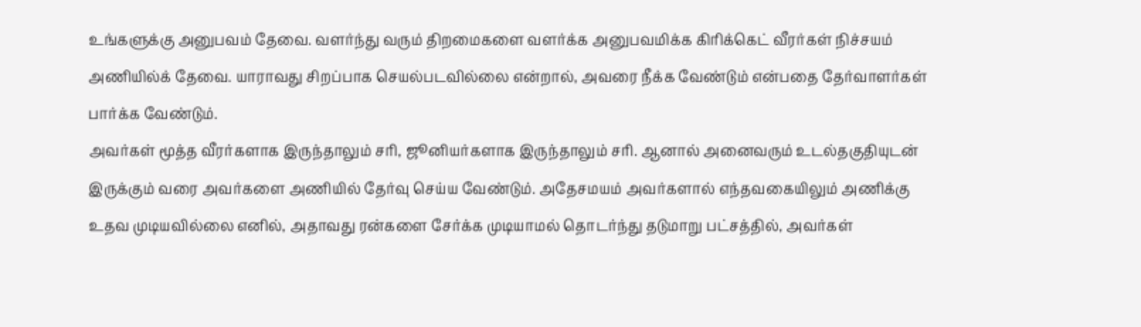உங்களுக்கு அனுபவம் தேவை. வளர்ந்து வரும் திறமைகளை வளர்க்க அனுபவமிக்க கிரிக்கெட் வீரர்கள் நிச்சயம் அணியில்க் தேவை. யாராவது சிறப்பாக செயல்படவில்லை என்றால், அவரை நீக்க வேண்டும் என்பதை தேர்வாளர்கள் பார்க்க வேண்டும்.
அவர்கள் மூத்த வீரர்களாக இருந்தாலும் சரி, ஜூனியர்களாக இருந்தாலும் சரி. ஆனால் அனைவரும் உடல்தகுதியுடன் இருக்கும் வரை அவர்களை அணியில் தேர்வு செய்ய வேண்டும். அதேசமயம் அவர்களால் எந்தவகையிலும் அணிக்கு உதவ முடியவில்லை எனில், அதாவது ரன்களை சேர்க்க முடியாமல் தொடர்ந்து தடுமாறு பட்சத்தில், அவர்கள்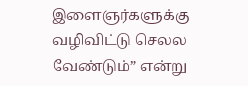இளைஞர்களுக்கு வழிவிட்டு செலல வேண்டும்” என்று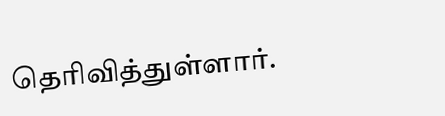தெரிவித்துள்ளார்.